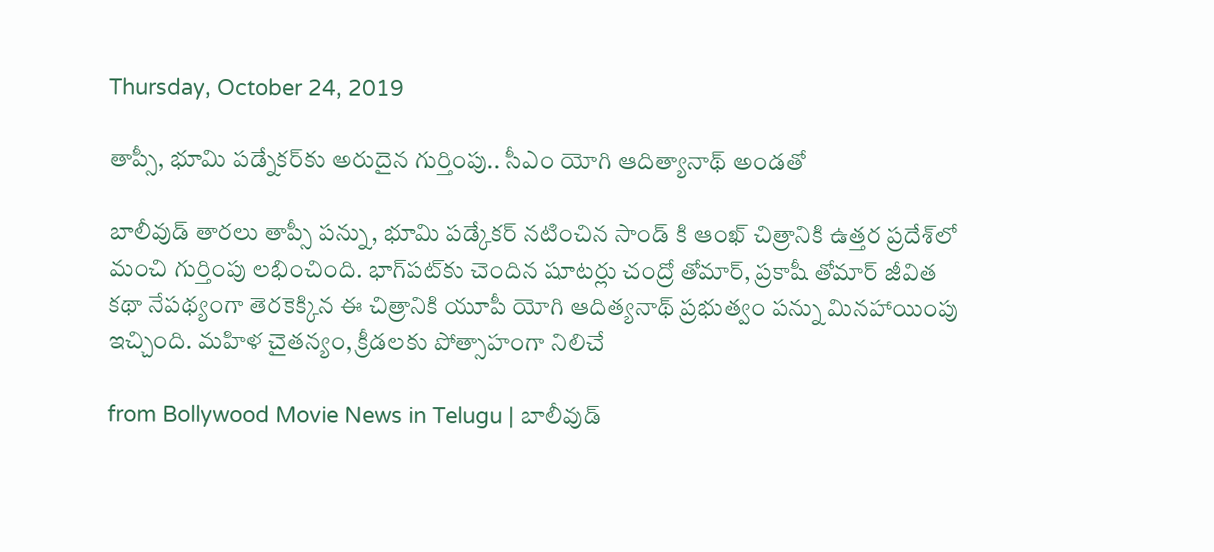Thursday, October 24, 2019

తాప్సీ, భూమి పడ్నేకర్‌కు అరుదైన గుర్తింపు.. సీఎం యోగి ఆదిత్యానాథ్ అండతో

బాలీవుడ్ తారలు తాప్సీ పన్ను, భూమి పడ్కేకర్ నటించిన సాండ్ కి ఆంఖ్ చిత్రానికి ఉత్తర ప్రదేశ్‌లో మంచి గుర్తింపు లభించింది. భాగ్‌పట్‌కు చెందిన షూటర్లు చంద్రో తోమార్, ప్రకాషీ తోమార్ జీవిత కథా నేపథ్యంగా తెరకెక్కిన ఈ చిత్రానికి యూపీ యోగి ఆదిత్యనాథ్ ప్రభుత్వం పన్ను మినహాయింపు ఇచ్చింది. మహిళ చైతన్యం, క్రీడలకు పోత్సాహంగా నిలిచే

from Bollywood Movie News in Telugu | బాలీవుడ్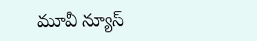మూవీ న్యూస్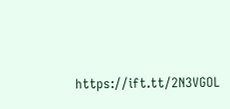https://ift.tt/2N3VGOL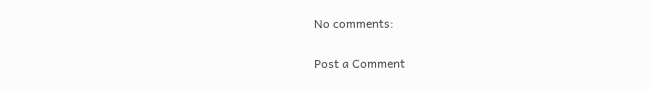No comments:

Post a Comment